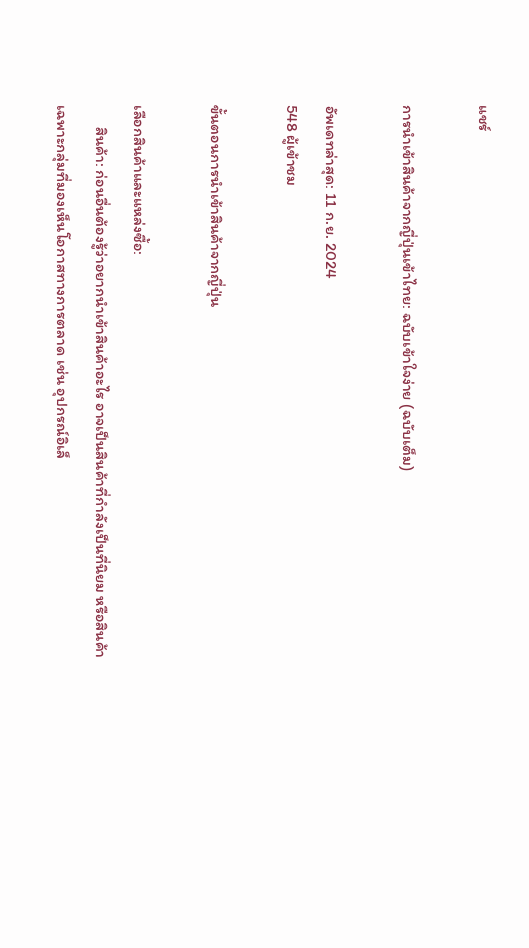แชร์

การนำเข้าสินค้าจากญี่ปุ่นเข้าไทย: ฉบับเข้าใจง่าย (ฉบับเต็ม)

อัพเดทล่าสุด: 11 ก.ย. 2024
548 ผู้เข้าชม

ขั้นตอนการนำเข้าสินค้าจากญี่ปุ่น

เลือกสินค้าและแหล่งซื้อ:
      สินค้า: ก่อนอื่นต้องรู้ว่าอยากนำเข้าสินค้าอะไร อาจเป็นสินค้าที่กำลังเป็นที่นิยม หรือสินค้าเฉพาะกลุ่มที่มองเห็นโอกาสทางการตลาด เช่น อุปกรณ์อิเล็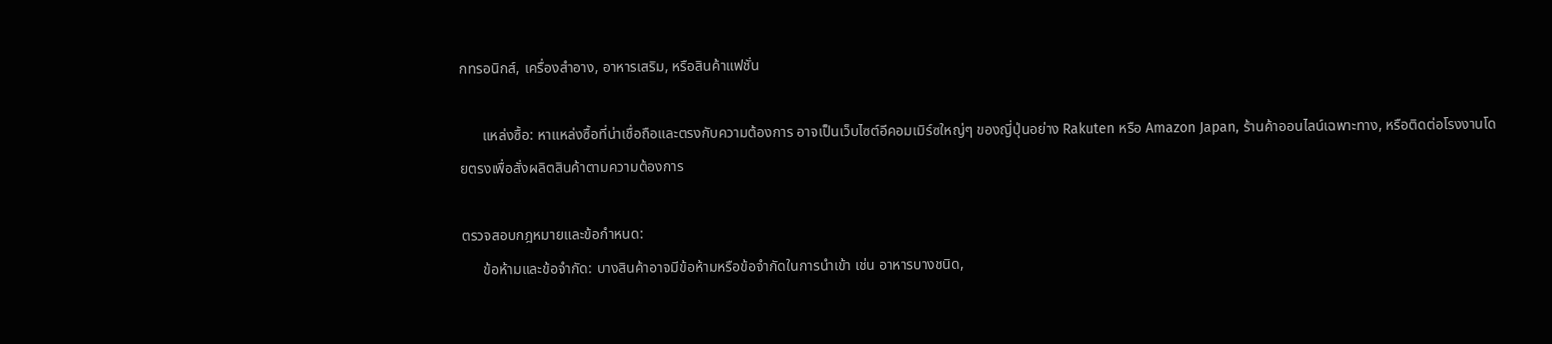กทรอนิกส์, เครื่องสำอาง, อาหารเสริม, หรือสินค้าแฟชั่น

      แหล่งซื้อ: หาแหล่งซื้อที่น่าเชื่อถือและตรงกับความต้องการ อาจเป็นเว็บไซต์อีคอมเมิร์ซใหญ่ๆ ของญี่ปุ่นอย่าง Rakuten หรือ Amazon Japan, ร้านค้าออนไลน์เฉพาะทาง, หรือติดต่อโรงงานโดยตรงเพื่อสั่งผลิตสินค้าตามความต้องการ

ตรวจสอบกฎหมายและข้อกำหนด:
      ข้อห้ามและข้อจำกัด: บางสินค้าอาจมีข้อห้ามหรือข้อจำกัดในการนำเข้า เช่น อาหารบางชนิด,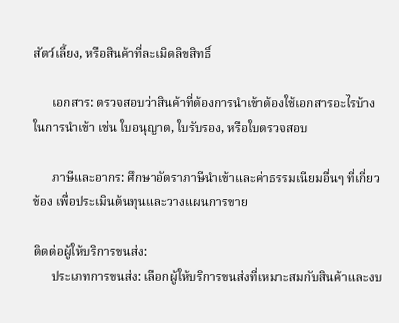สัตว์เลี้ยง, หรือสินค้าที่ละเมิดลิขสิทธิ์

      เอกสาร: ตรวจสอบว่าสินค้าที่ต้องการนำเข้าต้องใช้เอกสารอะไรบ้างในการนำเข้า เช่น ใบอนุญาต, ใบรับรอง, หรือใบตรวจสอบ

      ภาษีและอากร: ศึกษาอัตราภาษีนำเข้าและค่าธรรมเนียมอื่นๆ ที่เกี่ยวข้อง เพื่อประเมินต้นทุนและวางแผนการขาย

ติดต่อผู้ให้บริการขนส่ง:
      ประเภทการขนส่ง: เลือกผู้ให้บริการขนส่งที่เหมาะสมกับสินค้าและงบ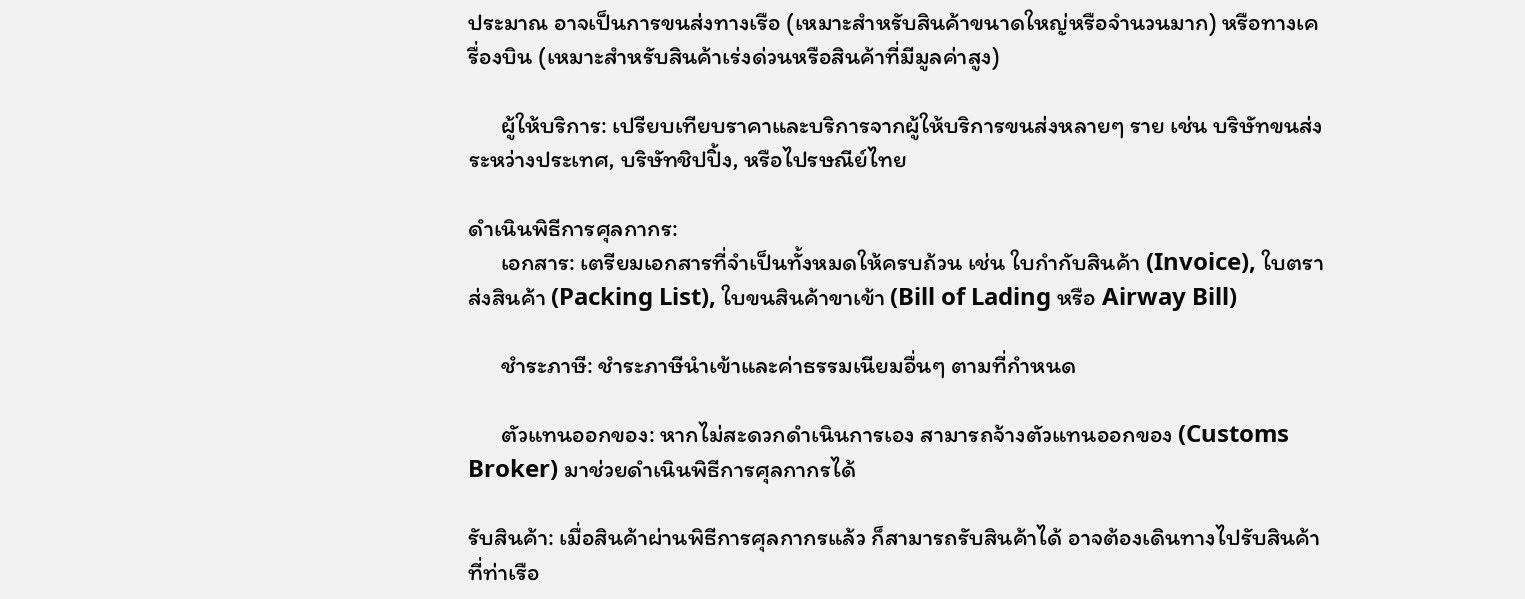ประมาณ อาจเป็นการขนส่งทางเรือ (เหมาะสำหรับสินค้าขนาดใหญ่หรือจำนวนมาก) หรือทางเครื่องบิน (เหมาะสำหรับสินค้าเร่งด่วนหรือสินค้าที่มีมูลค่าสูง)

      ผู้ให้บริการ: เปรียบเทียบราคาและบริการจากผู้ให้บริการขนส่งหลายๆ ราย เช่น บริษัทขนส่งระหว่างประเทศ, บริษัทชิปปิ้ง, หรือไปรษณีย์ไทย

ดำเนินพิธีการศุลกากร:
      เอกสาร: เตรียมเอกสารที่จำเป็นทั้งหมดให้ครบถ้วน เช่น ใบกำกับสินค้า (Invoice), ใบตราส่งสินค้า (Packing List), ใบขนสินค้าขาเข้า (Bill of Lading หรือ Airway Bill)

      ชำระภาษี: ชำระภาษีนำเข้าและค่าธรรมเนียมอื่นๆ ตามที่กำหนด

      ตัวแทนออกของ: หากไม่สะดวกดำเนินการเอง สามารถจ้างตัวแทนออกของ (Customs Broker) มาช่วยดำเนินพิธีการศุลกากรได้

รับสินค้า: เมื่อสินค้าผ่านพิธีการศุลกากรแล้ว ก็สามารถรับสินค้าได้ อาจต้องเดินทางไปรับสินค้าที่ท่าเรือ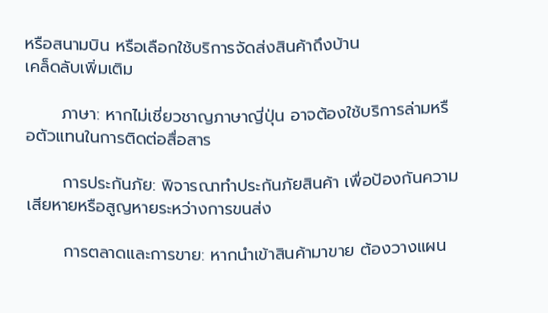หรือสนามบิน หรือเลือกใช้บริการจัดส่งสินค้าถึงบ้าน
เคล็ดลับเพิ่มเติม

      ภาษา: หากไม่เชี่ยวชาญภาษาญี่ปุ่น อาจต้องใช้บริการล่ามหรือตัวแทนในการติดต่อสื่อสาร

      การประกันภัย: พิจารณาทำประกันภัยสินค้า เพื่อป้องกันความเสียหายหรือสูญหายระหว่างการขนส่ง

      การตลาดและการขาย: หากนำเข้าสินค้ามาขาย ต้องวางแผน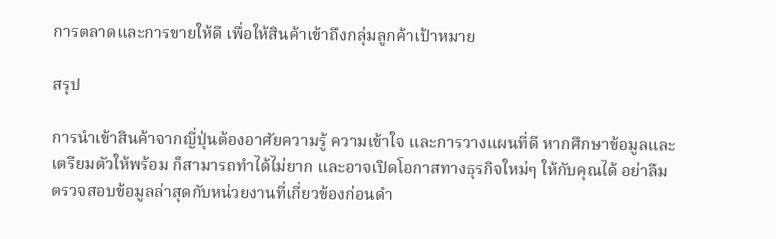การตลาดและการขายให้ดี เพื่อให้สินค้าเข้าถึงกลุ่มลูกค้าเป้าหมาย

สรุป

การนำเข้าสินค้าจากญี่ปุ่นต้องอาศัยความรู้ ความเข้าใจ และการวางแผนที่ดี หากศึกษาข้อมูลและเตรียมตัวให้พร้อม ก็สามารถทำได้ไม่ยาก และอาจเปิดโอกาสทางธุรกิจใหม่ๆ ให้กับคุณได้ อย่าลืมตรวจสอบข้อมูลล่าสุดกับหน่วยงานที่เกี่ยวข้องก่อนดำ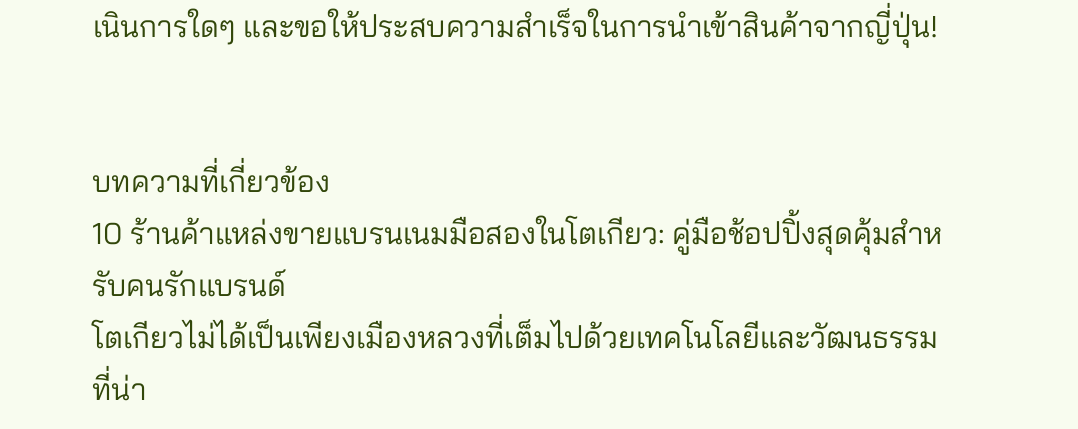เนินการใดๆ และขอให้ประสบความสำเร็จในการนำเข้าสินค้าจากญี่ปุ่น!


บทความที่เกี่ยวข้อง
10 ร้านค้าแหล่งขายแบรนเนมมือสองในโตเกียว: คู่มือช้อปปิ้งสุดคุ้มสำหรับคนรักแบรนด์
โตเกียวไม่ได้เป็นเพียงเมืองหลวงที่เต็มไปด้วยเทคโนโลยีและวัฒนธรรมที่น่า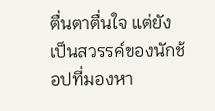ตื่นตาตื่นใจ แต่ยังเป็นสวรรค์ของนักช้อปที่มองหา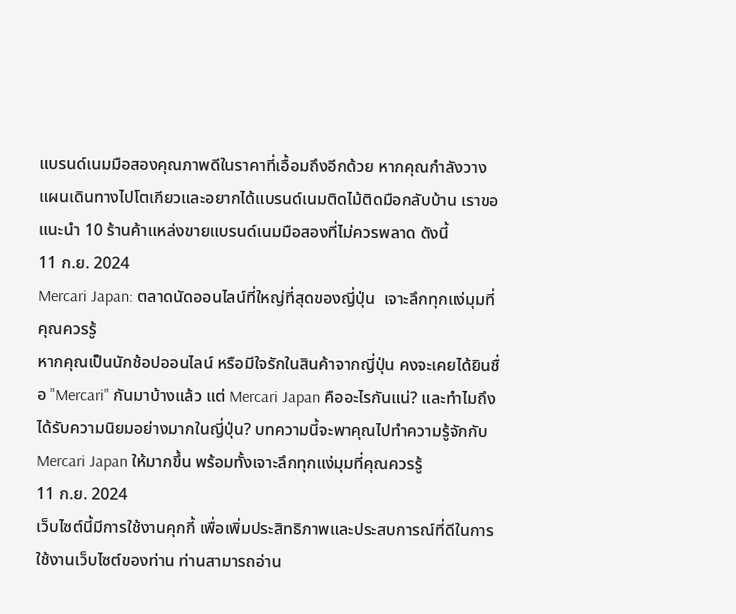แบรนด์เนมมือสองคุณภาพดีในราคาที่เอื้อมถึงอีกด้วย หากคุณกำลังวางแผนเดินทางไปโตเกียวและอยากได้แบรนด์เนมติดไม้ติดมือกลับบ้าน เราขอแนะนำ 10 ร้านค้าแหล่งขายแบรนด์เนมมือสองที่ไม่ควรพลาด ดังนี้
11 ก.ย. 2024
Mercari Japan: ตลาดนัดออนไลน์ที่ใหญ่ที่สุดของญี่ปุ่น  เจาะลึกทุกแง่มุมที่คุณควรรู้
หากคุณเป็นนักช้อปออนไลน์ หรือมีใจรักในสินค้าจากญี่ปุ่น คงจะเคยได้ยินชื่อ "Mercari" กันมาบ้างแล้ว แต่ Mercari Japan คืออะไรกันแน่? และทำไมถึงได้รับความนิยมอย่างมากในญี่ปุ่น? บทความนี้จะพาคุณไปทำความรู้จักกับ Mercari Japan ให้มากขึ้น พร้อมทั้งเจาะลึกทุกแง่มุมที่คุณควรรู้
11 ก.ย. 2024
เว็บไซต์นี้มีการใช้งานคุกกี้ เพื่อเพิ่มประสิทธิภาพและประสบการณ์ที่ดีในการใช้งานเว็บไซต์ของท่าน ท่านสามารถอ่าน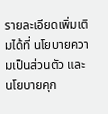รายละเอียดเพิ่มเติมได้ที่ นโยบายความเป็นส่วนตัว และ นโยบายคุก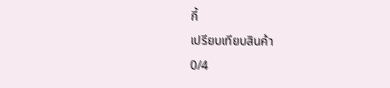กี้
เปรียบเทียบสินค้า
0/4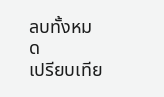ลบทั้งหมด
เปรียบเทีย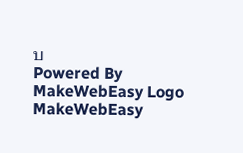บ
Powered By MakeWebEasy Logo MakeWebEasy